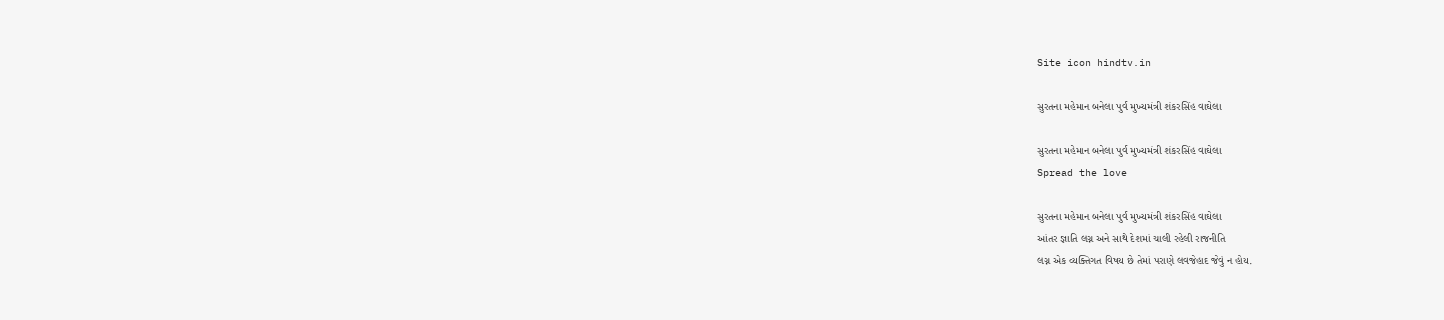Site icon hindtv.in

સુરતના મહેમાન બનેલા પુર્વ મુખ્યમંત્રી શંકરસિંહ વાઘેલા

સુરતના મહેમાન બનેલા પુર્વ મુખ્યમંત્રી શંકરસિંહ વાઘેલા
Spread the love

સુરતના મહેમાન બનેલા પુર્વ મુખ્યમંત્રી શંકરસિંહ વાઘેલા
આંતર જ્ઞાતિ લગ્ન અને સાથે દેશમાં ચાલી રહેલી રાજનીતિ
લગ્ન એક વ્યક્તિગત વિષય છે તેમાં પરાણે લવજેહાદ જેવું ન હોય.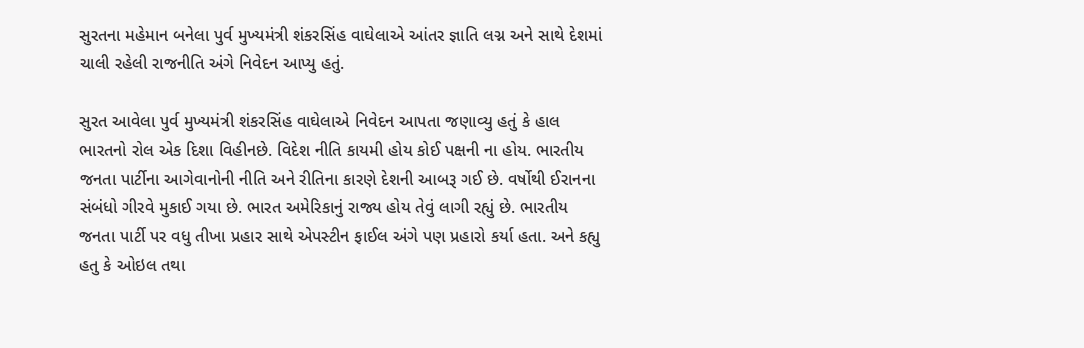સુરતના મહેમાન બનેલા પુર્વ મુખ્યમંત્રી શંકરસિંહ વાઘેલાએ આંતર જ્ઞાતિ લગ્ન અને સાથે દેશમાં ચાલી રહેલી રાજનીતિ અંગે નિવેદન આપ્યુ હતું.

સુરત આવેલા પુર્વ મુખ્યમંત્રી શંકરસિંહ વાઘેલાએ નિવેદન આપતા જણાવ્યુ હતું કે હાલ ભારતનો રોલ એક દિશા વિહીનછે. વિદેશ નીતિ કાયમી હોય કોઈ પક્ષની ના હોય. ભારતીય જનતા પાર્ટીના આગેવાનોની નીતિ અને રીતિના કારણે દેશની આબરૂ ગઈ છે. વર્ષોથી ઈરાનના સંબંધો ગીરવે મુકાઈ ગયા છે. ભારત અમેરિકાનું રાજ્ય હોય તેવું લાગી રહ્યું છે. ભારતીય જનતા પાર્ટી પર વધુ તીખા પ્રહાર સાથે એપસ્ટીન ફાઈલ અંગે પણ પ્રહારો કર્યા હતા. અને કહ્યુ હતુ કે ઓઇલ તથા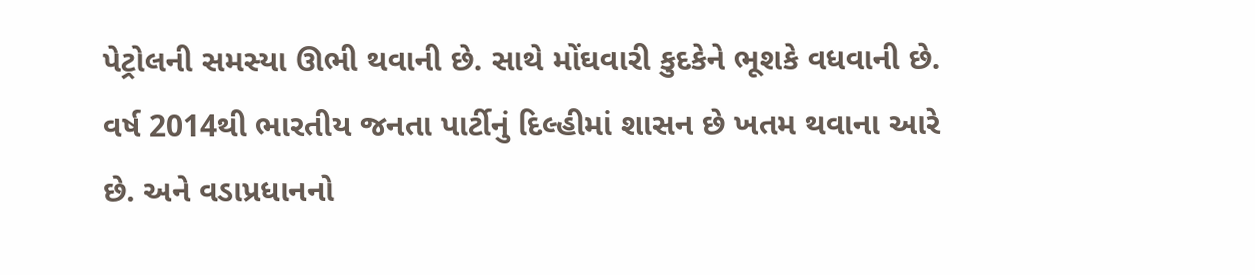પેટ્રોલની સમસ્યા ઊભી થવાની છે. સાથે મોંઘવારી કુદકેને ભૂશકે વધવાની છે. વર્ષ 2014થી ભારતીય જનતા પાર્ટીનું દિલ્હીમાં શાસન છે ખતમ થવાના આરે છે. અને વડાપ્રધાનનો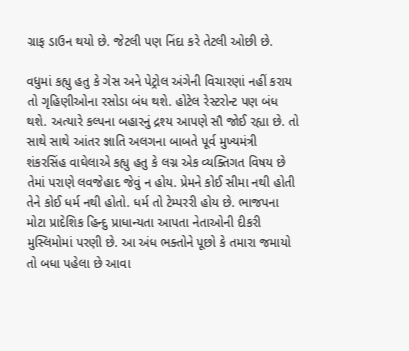ગ્રાફ ડાઉન થયો છે. જેટલી પણ નિંદા કરે તેટલી ઓછી છે.

વધુમાં કહ્યુ હતુ કે ગેસ અને પેટ્રોલ અંગેની વિચારણાં નહીં કરાય તો ગૃહિણીઓના રસોડા બંધ થશે. હોટેલ રેસ્ટરોન્ટ પણ બંધ થશે. અત્યારે કલ્પના બહારનું દ્રશ્ય આપણે સૌ જોઈ રહ્યા છે. તો સાથે સાથે આંતર જ્ઞાતિ અલગના બાબતે પૂર્વ મુખ્યમંત્રી શંકરસિંહ વાઘેલાએ કહ્યુ હતુ કે લગ્ન એક વ્યક્તિગત વિષય છે તેમાં પરાણે લવજેહાદ જેવું ન હોય. પ્રેમને કોઈ સીમા નથી હોતી તેને કોઈ ધર્મ નથી હોતો. ધર્મ તો ટેમ્પરરી હોય છે. ભાજપના મોટા પ્રાદેશિક હિન્દુ પ્રાધાન્યતા આપતા નેતાઓની દીકરી મુસ્લિમોમાં પરણી છે. આ અંધ ભક્તોને પૂછો કે તમારા જમાયો તો બધા પહેલા છે આવા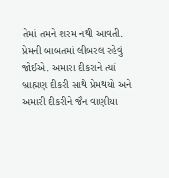તેમાં તમને શરમ નથી આવતી. પ્રેમની બાબતમાં લીબરલ રહેવું જોઈએ. અમારા દીકરાને ત્યાં બ્રાહ્મણ દીકરી સાથે પ્રેમથયો અને અમારી દીકરીને જૈન વાણીયા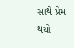સાથે પ્રેમ થયો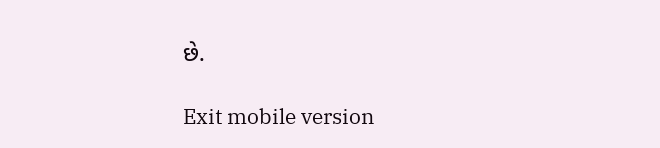છે.

Exit mobile version